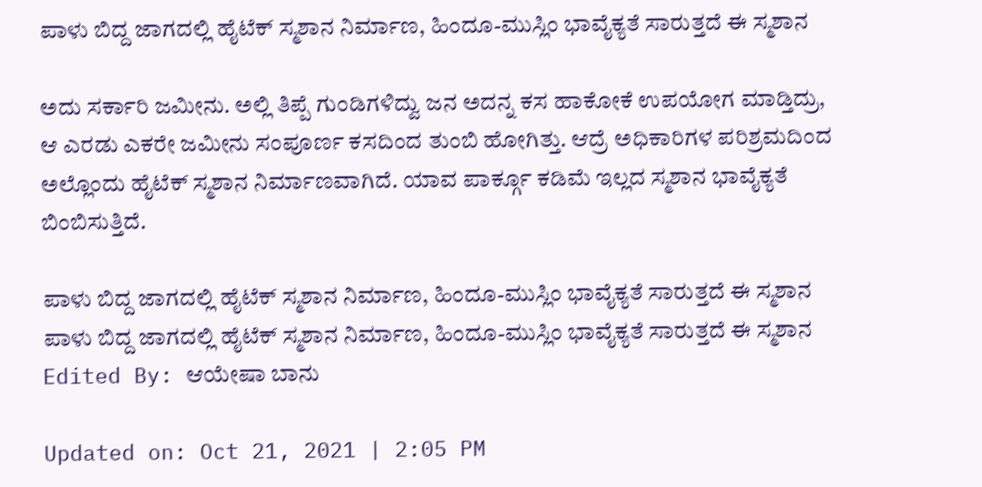ಪಾಳು ಬಿದ್ದ ಜಾಗದಲ್ಲಿ ಹೈಟೆಕ್ ಸ್ಮಶಾನ ನಿರ್ಮಾಣ, ಹಿಂದೂ-ಮುಸ್ಲಿಂ ಭಾವೈಕ್ಯತೆ ಸಾರುತ್ತದೆ ಈ ಸ್ಮಶಾನ

ಅದು ಸರ್ಕಾರಿ ಜಮೀನು. ಅಲ್ಲಿ ತಿಪ್ಪೆ ಗುಂಡಿಗಳಿದ್ವು ಜನ ಅದನ್ನ ಕಸ ಹಾಕೋಕೆ ಉಪಯೋಗ ಮಾಡ್ತಿದ್ರು, ಆ ಎರಡು ಎಕರೇ ಜಮೀನು ಸಂಪೂರ್ಣ ಕಸದಿಂದ ತುಂಬಿ ಹೋಗಿತ್ತು. ಆದ್ರೆ ಅಧಿಕಾರಿಗಳ ಪರಿಶ್ರಮದಿಂದ ಅಲ್ಲೊಂದು ಹೈಟೆಕ್ ಸ್ಮಶಾನ ನಿರ್ಮಾಣವಾಗಿದೆ. ಯಾವ ಪಾರ್ಕ್ಗೂ ಕಡಿಮೆ ಇಲ್ಲದ ಸ್ಮಶಾನ ಭಾವೈಕ್ಯತೆ ಬಿಂಬಿಸುತ್ತಿದೆ.

ಪಾಳು ಬಿದ್ದ ಜಾಗದಲ್ಲಿ ಹೈಟೆಕ್ ಸ್ಮಶಾನ ನಿರ್ಮಾಣ, ಹಿಂದೂ-ಮುಸ್ಲಿಂ ಭಾವೈಕ್ಯತೆ ಸಾರುತ್ತದೆ ಈ ಸ್ಮಶಾನ
ಪಾಳು ಬಿದ್ದ ಜಾಗದಲ್ಲಿ ಹೈಟೆಕ್ ಸ್ಮಶಾನ ನಿರ್ಮಾಣ, ಹಿಂದೂ-ಮುಸ್ಲಿಂ ಭಾವೈಕ್ಯತೆ ಸಾರುತ್ತದೆ ಈ ಸ್ಮಶಾನ
Edited By: ಆಯೇಷಾ ಬಾನು

Updated on: Oct 21, 2021 | 2:05 PM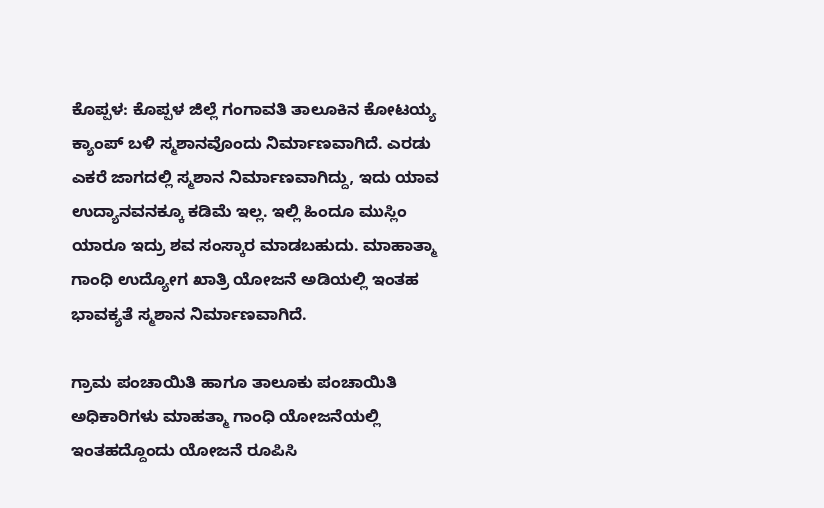ಕೊಪ್ಪಳ: ಕೊಪ್ಪಳ ಜಿಲ್ಲೆ ಗಂಗಾವತಿ ತಾಲೂಕಿನ ಕೋಟಯ್ಯ ಕ್ಯಾಂಪ್ ಬಳಿ ಸ್ಮಶಾನವೊಂದು ನಿರ್ಮಾಣವಾಗಿದೆ. ಎರಡು ಎಕರೆ ಜಾಗದಲ್ಲಿ ಸ್ಮಶಾನ ನಿರ್ಮಾಣವಾಗಿದ್ದು, ಇದು ಯಾವ ಉದ್ಯಾನವನಕ್ಕೂ ಕಡಿಮೆ ಇಲ್ಲ. ಇಲ್ಲಿ ಹಿಂದೂ ಮುಸ್ಲಿಂ ಯಾರೂ ಇದ್ರು ಶವ ಸಂಸ್ಕಾರ ಮಾಡಬಹುದು. ಮಾಹಾತ್ಮಾ ಗಾಂಧಿ ಉದ್ಯೋಗ ಖಾತ್ರಿ ಯೋಜನೆ ಅಡಿಯಲ್ಲಿ ಇಂತಹ ಭಾವಕ್ಯತೆ ಸ್ಮಶಾನ ನಿರ್ಮಾಣವಾಗಿದೆ.

ಗ್ರಾಮ ಪಂಚಾಯಿತಿ ಹಾಗೂ ತಾಲೂಕು ಪಂಚಾಯಿತಿ ಅಧಿಕಾರಿಗಳು ಮಾಹತ್ಮಾ ಗಾಂಧಿ ಯೋಜನೆಯಲ್ಲಿ ಇಂತಹದ್ದೊಂದು ಯೋಜನೆ ರೂಪಿಸಿ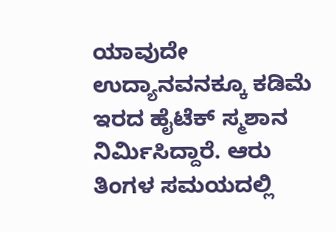ಯಾವುದೇ ಉದ್ಯಾನವನಕ್ಕೂ ಕಡಿಮೆ ಇರದ ಹೈಟೆಕ್ ಸ್ಮಶಾನ ನಿರ್ಮಿಸಿದ್ದಾರೆ. ಆರು ತಿಂಗಳ ಸಮಯದಲ್ಲಿ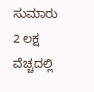ಸುಮಾರು 2 ಲಕ್ಷ ವೆಚ್ಚದಲ್ಲಿ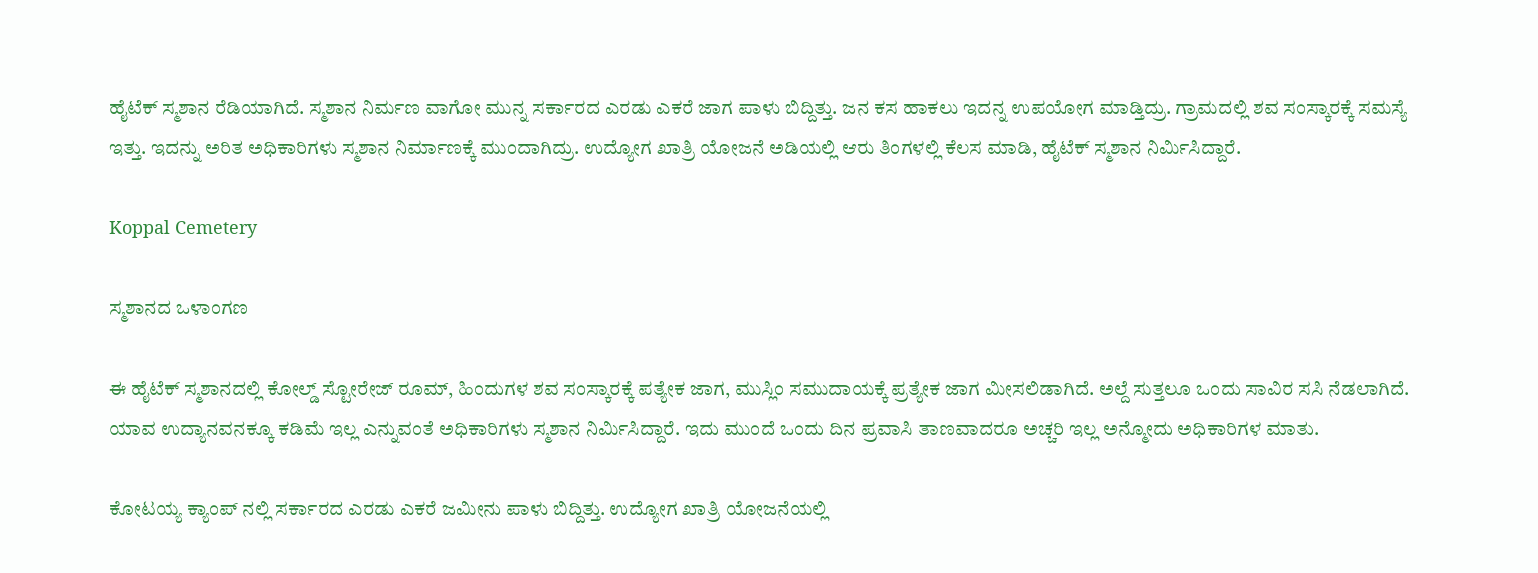ಹೈಟೆಕ್ ಸ್ಮಶಾನ ರೆಡಿಯಾಗಿದೆ. ಸ್ಮಶಾನ ನಿರ್ಮಣ ವಾಗೋ ಮುನ್ನ ಸರ್ಕಾರದ ಎರಡು ಎಕರೆ ಜಾಗ ಪಾಳು ಬಿದ್ದಿತ್ತು. ಜನ ಕಸ ಹಾಕಲು ಇದನ್ನ ಉಪಯೋಗ ಮಾಡ್ತಿದ್ರು. ಗ್ರಾಮದಲ್ಲಿ ಶವ ಸಂಸ್ಕಾರಕ್ಕೆ ಸಮಸ್ಯೆ ಇತ್ತು. ಇದನ್ನು ಅರಿತ ಅಧಿಕಾರಿಗಳು ಸ್ಮಶಾನ ನಿರ್ಮಾಣಕ್ಕೆ ಮುಂದಾಗಿದ್ರು. ಉದ್ಯೋಗ ಖಾತ್ರಿ ಯೋಜನೆ ಅಡಿಯಲ್ಲಿ ಆರು‌ ತಿಂಗಳಲ್ಲಿ ಕೆಲಸ ಮಾಡಿ, ಹೈಟೆಕ್ ಸ್ಮಶಾನ ನಿರ್ಮಿಸಿದ್ದಾರೆ.

Koppal Cemetery

ಸ್ಮಶಾನದ ಒಳಾಂಗಣ

ಈ ಹೈಟೆಕ್ ಸ್ಮಶಾನದಲ್ಲಿ ಕೋಲ್ಡ್ ಸ್ಟೋರೇಜ್ ರೂಮ್, ಹಿಂದುಗಳ ಶವ ಸಂಸ್ಕಾರಕ್ಕೆ ಪತ್ಯೇಕ ಜಾಗ, ಮುಸ್ಲಿಂ ಸಮುದಾಯಕ್ಕೆ ಪ್ರತ್ಯೇಕ ಜಾಗ ಮೀಸಲಿಡಾಗಿದೆ. ಅಲ್ದೆ ಸುತ್ತಲೂ ಒಂದು ಸಾವಿರ ಸಸಿ ನೆಡಲಾಗಿದೆ. ಯಾವ ಉದ್ಯಾನವನಕ್ಕೂ ಕಡಿಮೆ ಇಲ್ಲ ಎನ್ನುವಂತೆ ಅಧಿಕಾರಿಗಳು ಸ್ಮಶಾನ ನಿರ್ಮಿಸಿದ್ದಾರೆ. ಇದು ಮುಂದೆ ಒಂದು ದಿನ ಪ್ರವಾಸಿ ತಾಣವಾದರೂ ಅಚ್ಚರಿ ಇಲ್ಲ ಅನ್ಮೋದು ಅಧಿಕಾರಿಗಳ ಮಾತು.

ಕೋಟಯ್ಯ ಕ್ಯಾಂಪ್ ನಲ್ಲಿ ಸರ್ಕಾರದ ಎರಡು ಎಕರೆ ಜಮೀನು ಪಾಳು ಬಿದ್ದಿತ್ತು. ಉದ್ಯೋಗ ಖಾತ್ರಿ ಯೋಜನೆಯಲ್ಲಿ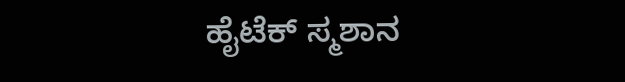ಹೈಟೆಕ್ ಸ್ಮಶಾನ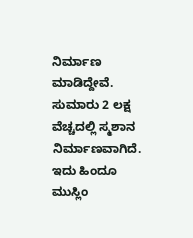ನಿರ್ಮಾಣ ಮಾಡಿದ್ದೇವೆ. ಸುಮಾರು 2 ಲಕ್ಷ ವೆಚ್ಚದಲ್ಲಿ ಸ್ಮಶಾನ ನಿರ್ಮಾಣವಾಗಿದೆ. ಇದು ಹಿಂದೂ ಮುಸ್ಲಿಂ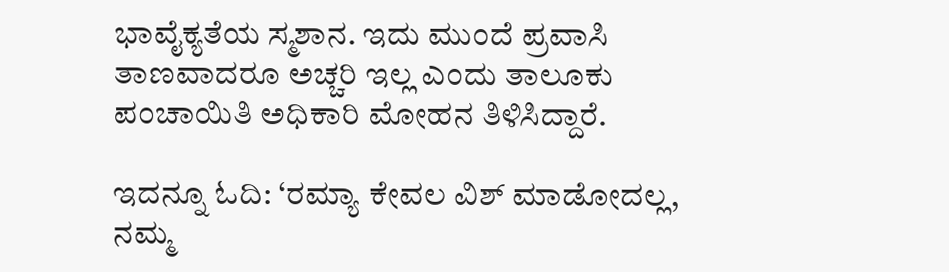ಭಾವೈಕ್ಯತೆಯ ಸ್ಮಶಾನ. ಇದು ಮುಂದೆ ಪ್ರವಾಸಿ ತಾಣವಾದರೂ ಅಚ್ಚರಿ ಇಲ್ಲ ಎಂದು ತಾಲೂಕು ಪಂಚಾಯಿತಿ ಅಧಿಕಾರಿ ಮೋಹನ ತಿಳಿಸಿದ್ದಾರೆ.

ಇದನ್ನೂ ಓದಿ: ‘ರಮ್ಯಾ ಕೇವಲ ವಿಶ್ ಮಾಡೋದಲ್ಲ, ನಮ್ಮ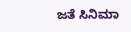ಜತೆ ಸಿನಿಮಾ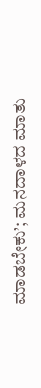ಮಾಡಬೇಕು’; ಮನದಾಳದ ಮಾತು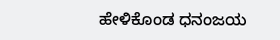ಹೇಳಿಕೊಂಡ ಧನಂಜಯ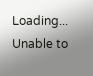Loading...
Unable to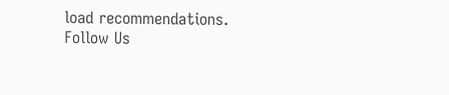load recommendations.
Follow Us